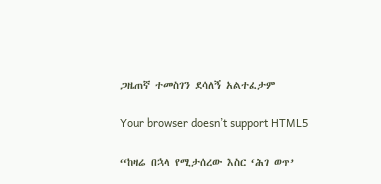ጋዜጠኛ ተመስገን ደሳለኝ አልተፈታም

Your browser doesn’t support HTML5

“ከዛሬ በኋላ የሚታሰረው እስር ‘ሕገ ወጥ’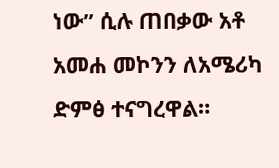ነው” ሲሉ ጠበቃው አቶ አመሐ መኮንን ለአሜሪካ ድምፅ ተናግረዋል።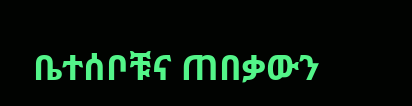ቤተሰቦቹና ጠበቃውን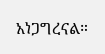አነጋግረናል።